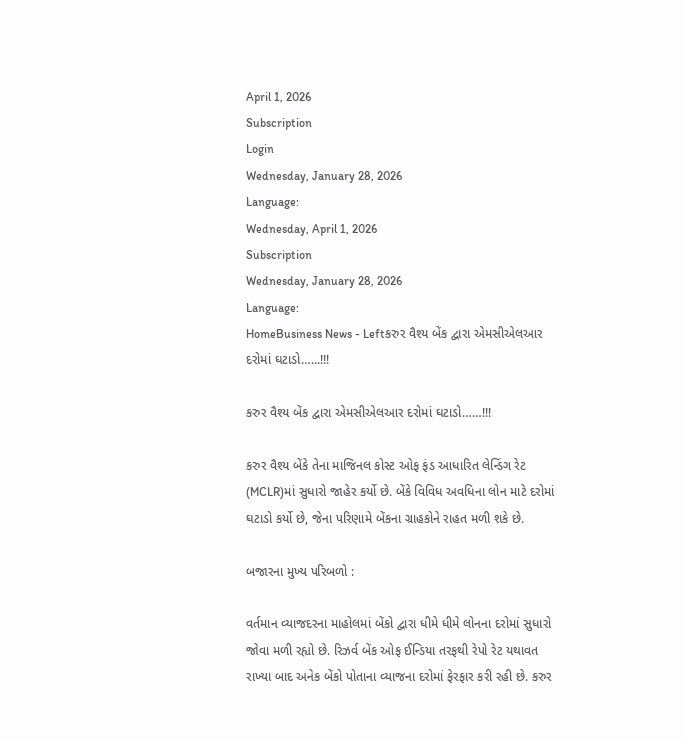April 1, 2026
Subscription
Login
Wednesday, January 28, 2026
Language:
Wednesday, April 1, 2026
Subscription
Wednesday, January 28, 2026
Language:
HomeBusiness News - Leftકરુર વૈશ્ય બેંક દ્વારા એમસીએલઆર દરોમાં ઘટાડો…...!!!

કરુર વૈશ્ય બેંક દ્વારા એમસીએલઆર દરોમાં ઘટાડો……!!!

કરુર વૈશ્ય બેંકે તેના માજિનલ કોસ્ટ ઓફ ફંડ આધારિત લેન્ડિંગ રેટ (MCLR)માં સુધારો જાહેર કર્યો છે. બેંકે વિવિધ અવધિના લોન માટે દરોમાં ઘટાડો કર્યો છે, જેના પરિણામે બેંકના ગ્રાહકોને રાહત મળી શકે છે.

બજારના મુખ્ય પરિબળો :

વર્તમાન વ્યાજદરના માહોલમાં બેંકો દ્વારા ધીમે ધીમે લોનના દરોમાં સુધારો જોવા મળી રહ્યો છે. રિઝર્વ બેંક ઓફ ઈન્ડિયા તરફથી રેપો રેટ યથાવત રાખ્યા બાદ અનેક બેંકો પોતાના વ્યાજના દરોમાં ફેરફાર કરી રહી છે. કરુર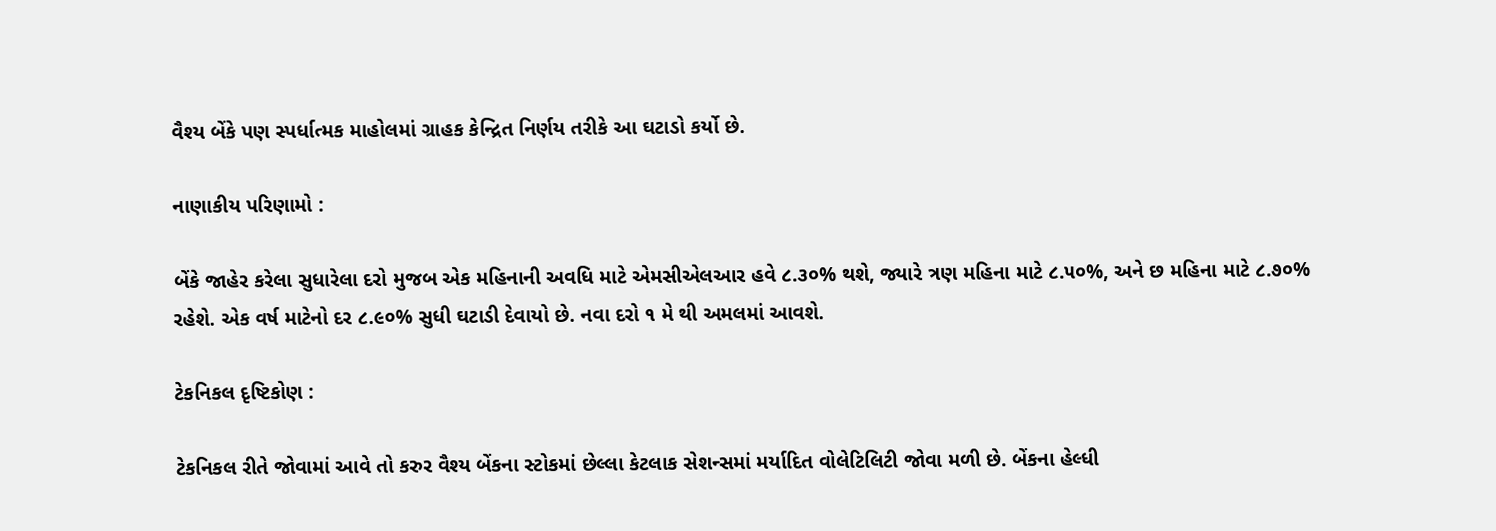વૈશ્ય બેંકે પણ સ્પર્ધાત્મક માહોલમાં ગ્રાહક કેન્દ્રિત નિર્ણય તરીકે આ ઘટાડો કર્યો છે.

નાણાકીય પરિણામો :

બેંકે જાહેર કરેલા સુધારેલા દરો મુજબ એક મહિનાની અવધિ માટે એમસીએલઆર હવે ૮.૩૦% થશે, જ્યારે ત્રણ મહિના માટે ૮.૫૦%, અને છ મહિના માટે ૮.૭૦% રહેશે. એક વર્ષ માટેનો દર ૮.૯૦% સુધી ઘટાડી દેવાયો છે. નવા દરો ૧ મે થી અમલમાં આવશે.

ટેકનિકલ દૃષ્ટિકોણ :

ટેકનિકલ રીતે જોવામાં આવે તો કરુર વૈશ્ય બેંકના સ્ટોકમાં છેલ્લા કેટલાક સેશન્સમાં મર્યાદિત વોલેટિલિટી જોવા મળી છે. બેંકના હેલ્ધી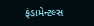ફંડામેન્ટલ્સ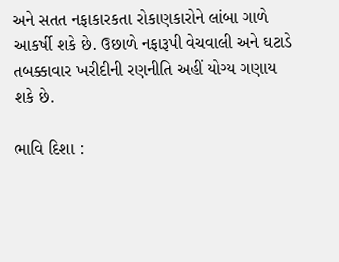અને સતત નફાકારકતા રોકાણકારોને લાંબા ગાળે આકર્ષી શકે છે. ઉછાળે નફારૂપી વેચવાલી અને ઘટાડે તબક્કાવાર ખરીદીની રણનીતિ અહીં યોગ્ય ગણાય શકે છે.

ભાવિ દિશા :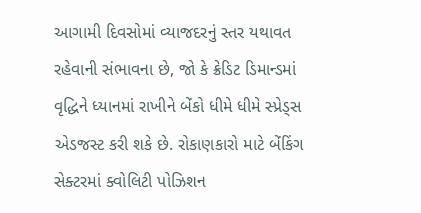આગામી દિવસોમાં વ્યાજદરનું સ્તર યથાવત રહેવાની સંભાવના છે, જો કે ક્રેડિટ ડિમાન્ડમાં વૃદ્ધિને ધ્યાનમાં રાખીને બેંકો ધીમે ધીમે સ્પ્રેડ્સ એડજસ્ટ કરી શકે છે. રોકાણકારો માટે બેંકિંગ સેક્ટરમાં ક્વોલિટી પોઝિશન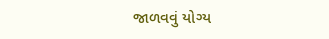જાળવવું યોગ્ય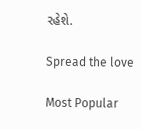રહેશે.

Spread the love

Most Popular